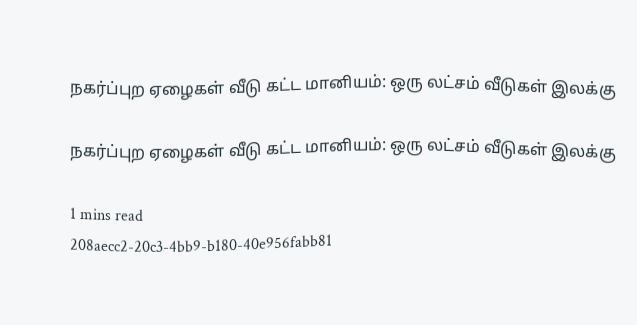நகர்ப்புற ஏழைகள் வீடு கட்ட மானியம்: ஒரு லட்சம் வீடுகள் இலக்கு

நகர்ப்புற ஏழைகள் வீடு கட்ட மானியம்: ஒரு லட்சம் வீடுகள் இலக்கு

1 mins read
208aecc2-20c3-4bb9-b180-40e956fabb81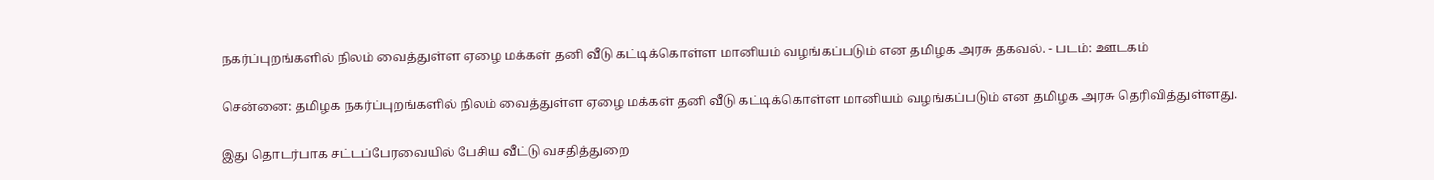நகர்ப்புறங்களில் நிலம் வைத்துள்ள ஏழை மக்கள் தனி வீடு கட்டிக்கொள்ள மானியம் வழங்கப்படும் என தமிழக அரசு தகவல். - படம்: ஊடகம்

சென்னை: தமிழக நகர்ப்புறங்களில் நிலம் வைத்துள்ள ஏழை மக்கள் தனி வீடு கட்டிக்கொள்ள மானியம் வழங்கப்படும் என தமிழக அரசு தெரிவித்துள்ளது.

இது தொடர்பாக சட்டப்பேரவையில் பேசிய வீட்டு வசதித்துறை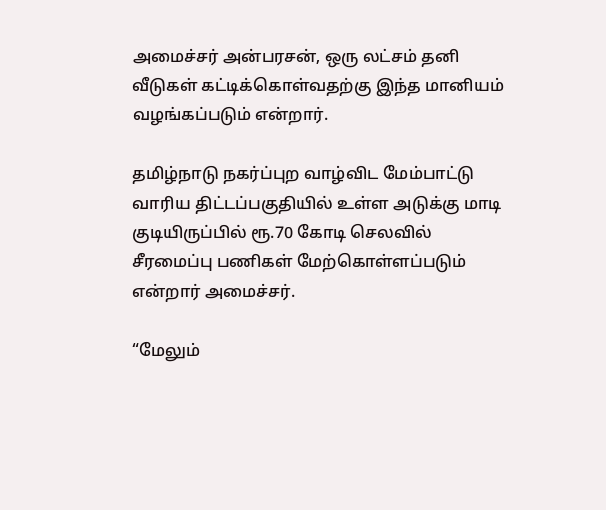அமைச்சர் அன்பரசன், ஒரு லட்சம் தனி வீடுகள் கட்டிக்கொள்வதற்கு இந்த மானியம் வழங்கப்படும் என்றார்.

தமிழ்நாடு நகர்ப்புற வாழ்விட மேம்பாட்டு வாரிய திட்டப்பகுதியில் உள்ள அடுக்கு மாடி குடியிருப்பில் ரூ.70 கோடி செலவில் சீரமைப்பு பணிகள் மேற்கொள்ளப்படும் என்றார் அமைச்சர்.

“மேலும்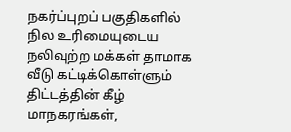நகர்ப்புறப் பகுதிகளில் நில உரிமையுடைய நலிவுற்ற மக்கள் தாமாக வீடு கட்டிக்கொள்ளும் திட்டத்தின் கீழ் மாநகரங்கள்,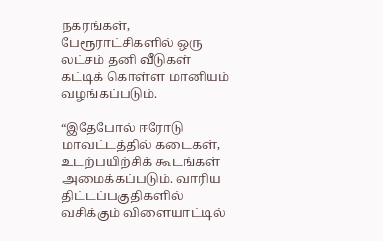நகரங்கள், பேரூராட்சிகளில் ஒரு லட்சம் தனி வீடுகள் கட்டிக் கொள்ள மானியம் வழங்கப்படும்.

“இதேபோல் ஈரோடு மாவட்டத்தில் கடைகள், உடற்பயிற்சிக் கூடங்கள் அமைக்கப்படும். வாரிய திட்டப்பகுதிகளில் வசிக்கும் விளையாட்டில்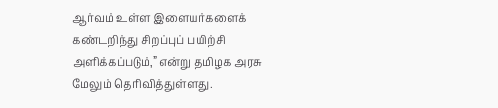ஆர்வம் உள்ள இளையர்களைக் கண்டறிந்து சிறப்புப் பயிற்சி அளிக்கப்படும்,” என்று தமிழக அரசு மேலும் தெரிவித்துள்ளது.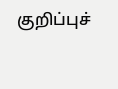குறிப்புச்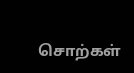சொற்கள்